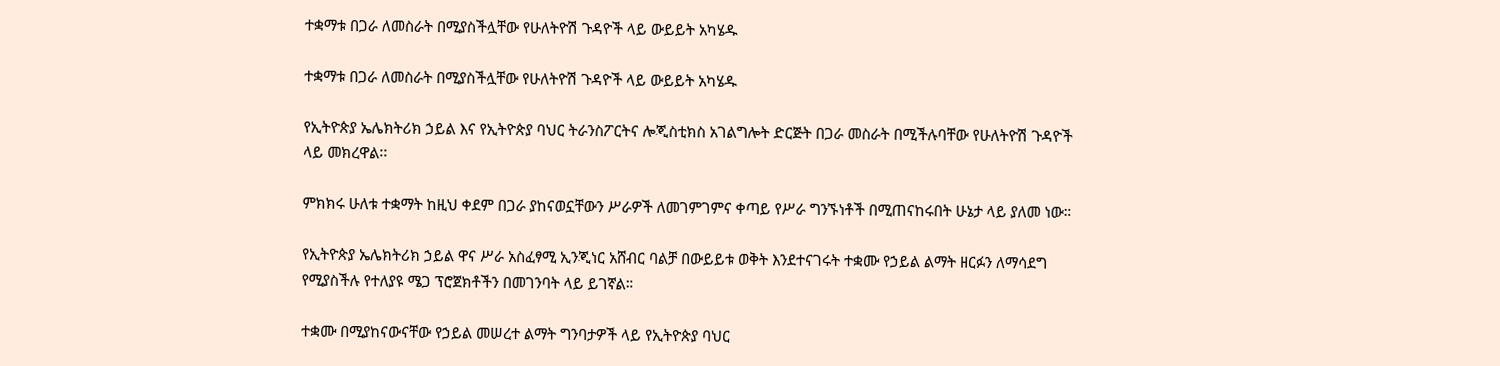ተቋማቱ በጋራ ለመስራት በሚያስችሏቸው የሁለትዮሽ ጉዳዮች ላይ ውይይት አካሄዱ

ተቋማቱ በጋራ ለመስራት በሚያስችሏቸው የሁለትዮሽ ጉዳዮች ላይ ውይይት አካሄዱ

የኢትዮጵያ ኤሌክትሪክ ኃይል እና የኢትዮጵያ ባህር ትራንስፖርትና ሎጂስቲክስ አገልግሎት ድርጅት በጋራ መስራት በሚችሉባቸው የሁለትዮሽ ጉዳዮች ላይ መክረዋል፡፡

ምክክሩ ሁለቱ ተቋማት ከዚህ ቀደም በጋራ ያከናወኗቸውን ሥራዎች ለመገምገምና ቀጣይ የሥራ ግንኙነቶች በሚጠናከሩበት ሁኔታ ላይ ያለመ ነው።

የኢትዮጵያ ኤሌክትሪክ ኃይል ዋና ሥራ አስፈፃሚ ኢንጂነር አሸብር ባልቻ በውይይቱ ወቅት እንደተናገሩት ተቋሙ የኃይል ልማት ዘርፉን ለማሳደግ የሚያስችሉ የተለያዩ ሜጋ ፕሮጀክቶችን በመገንባት ላይ ይገኛል።

ተቋሙ በሚያከናውናቸው የኃይል መሠረተ ልማት ግንባታዎች ላይ የኢትዮጵያ ባህር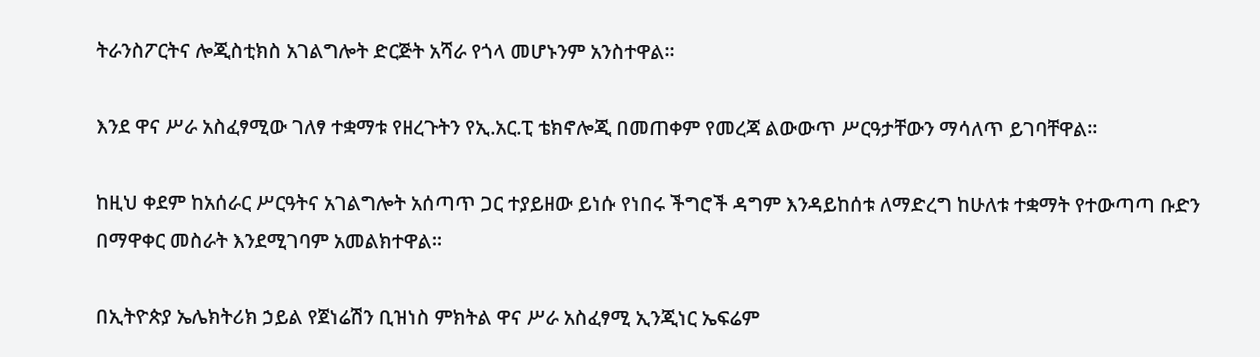ትራንስፖርትና ሎጂስቲክስ አገልግሎት ድርጅት አሻራ የጎላ መሆኑንም አንስተዋል።

እንደ ዋና ሥራ አስፈፃሚው ገለፃ ተቋማቱ የዘረጉትን የኢ.አር.ፒ ቴክኖሎጂ በመጠቀም የመረጃ ልውውጥ ሥርዓታቸውን ማሳለጥ ይገባቸዋል።

ከዚህ ቀደም ከአሰራር ሥርዓትና አገልግሎት አሰጣጥ ጋር ተያይዘው ይነሱ የነበሩ ችግሮች ዳግም እንዳይከሰቱ ለማድረግ ከሁለቱ ተቋማት የተውጣጣ ቡድን በማዋቀር መስራት እንደሚገባም አመልክተዋል።

በኢትዮጵያ ኤሌክትሪክ ኃይል የጀነሬሽን ቢዝነስ ምክትል ዋና ሥራ አስፈፃሚ ኢንጂነር ኤፍሬም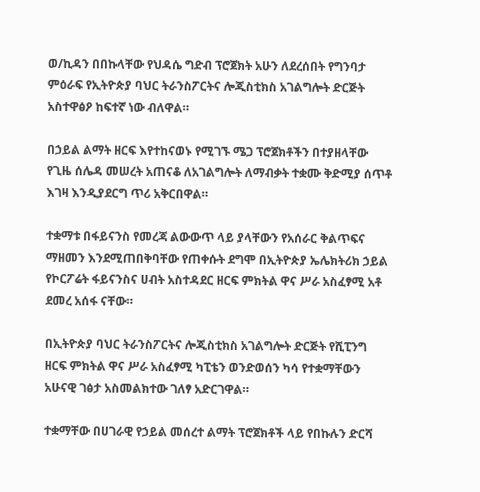ወ/ኪዳን በበኩላቸው የህዳሴ ግድብ ፕሮጀክት አሁን ለደረሰበት የግንባታ ምዕራፍ የኢትዮጵያ ባህር ትራንስፖርትና ሎጂስቲክስ አገልግሎት ድርጅት አስተዋፅዖ ከፍተኛ ነው ብለዋል።

በኃይል ልማት ዘርፍ እየተከናወኑ የሚገኙ ሜጋ ፕሮጀክቶችን በተያዘላቸው የጊዜ ሰሌዳ መሠረት አጠናቆ ለአገልግሎት ለማብቃት ተቋሙ ቅድሚያ ሰጥቶ እገዛ እንዲያደርግ ጥሪ አቅርበዋል።

ተቋማቱ በፋይናንስ የመረጃ ልውውጥ ላይ ያላቸውን የአሰራር ቅልጥፍና ማዘመን እንደሚጠበቅባቸው የጠቀሱት ደግሞ በኢትዮጵያ ኤሌክትሪክ ኃይል የኮርፖሬት ፋይናንስና ሀብት አስተዳደር ዘርፍ ምክትል ዋና ሥራ አስፈፃሚ አቶ ደመረ አሰፋ ናቸው።

በኢትዮጵያ ባህር ትራንስፖርትና ሎጂስቲክስ አገልግሎት ድርጅት የሺፒንግ ዘርፍ ምክትል ዋና ሥራ አስፈፃሚ ካፒቴን ወንድወሰን ካሳ የተቋማቸውን አሁናዊ ገፅታ አስመልክተው ገለፃ አድርገዋል።

ተቋማቸው በሀገራዊ የኃይል መሰረተ ልማት ፕሮጀክቶች ላይ የበኩሉን ድርሻ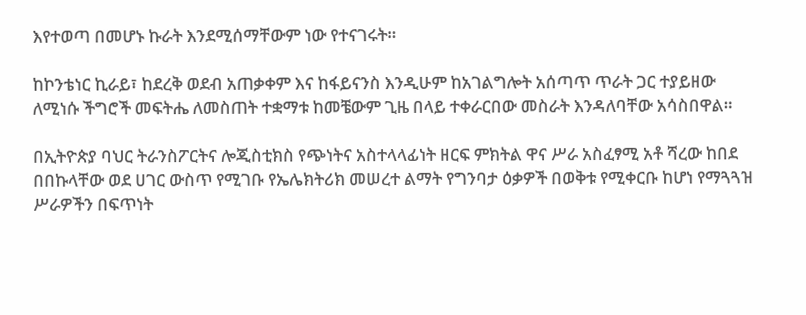እየተወጣ በመሆኑ ኩራት እንደሚሰማቸውም ነው የተናገሩት።

ከኮንቴነር ኪራይ፣ ከደረቅ ወደብ አጠቃቀም እና ከፋይናንስ እንዲሁም ከአገልግሎት አሰጣጥ ጥራት ጋር ተያይዘው ለሚነሱ ችግሮች መፍትሔ ለመስጠት ተቋማቱ ከመቼውም ጊዜ በላይ ተቀራርበው መስራት እንዳለባቸው አሳስበዋል።

በኢትዮጵያ ባህር ትራንስፖርትና ሎጂስቲክስ የጭነትና አስተላላፊነት ዘርፍ ምክትል ዋና ሥራ አስፈፃሚ አቶ ሻረው ከበደ በበኩላቸው ወደ ሀገር ውስጥ የሚገቡ የኤሌክትሪክ መሠረተ ልማት የግንባታ ዕቃዎች በወቅቱ የሚቀርቡ ከሆነ የማጓጓዝ ሥራዎችን በፍጥነት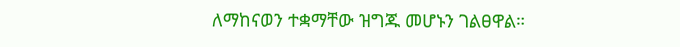ለማከናወን ተቋማቸው ዝግጁ መሆኑን ገልፀዋል።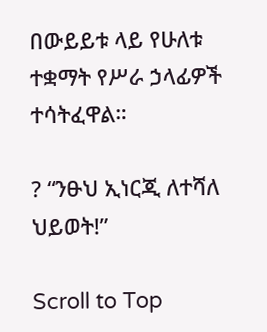በውይይቱ ላይ የሁለቱ ተቋማት የሥራ ኃላፊዎች ተሳትፈዋል።

? “ንፁህ ኢነርጂ ለተሻለ ህይወት!”

Scroll to Top